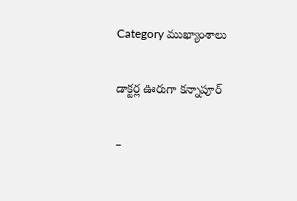Category ముఖ్యాంశాలు

డాక్టర్ల ఊరుగా కన్నాపూర్

–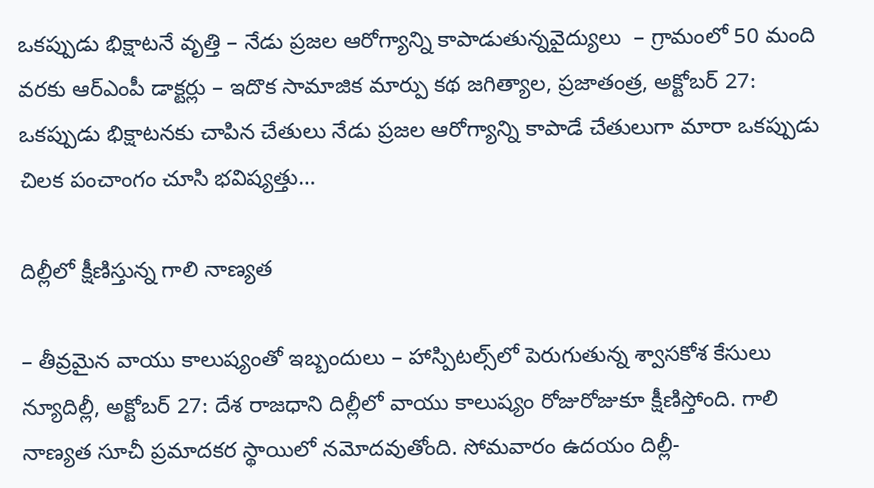ఒక‌ప్పుడు భిక్షాట‌నే వృత్తి – నేడు ప్ర‌జ‌ల ఆరోగ్యాన్ని కాపాడుతున్నవైద్యులు  – గ్రామంలో 50 మంది వ‌ర‌కు ఆర్ఎంపీ డాక్ట‌ర్లు – ఇదొక‌ సామాజిక మార్పు కథ జగిత్యాల, ప్రజాతంత్ర, అక్టోబర్‌ 27: ఒకప్పుడు భిక్షాటనకు చాపిన చేతులు నేడు ప్రజల ఆరోగ్యాన్ని కాపాడే చేతులుగా మారా ఒకప్పుడు చిలక పంచాంగం చూసి భవిష్యత్తు…

దిల్లీలో క్షీణిస్తున్న గాలి నాణ్యత

– తీవ్రమైన వాయు కాలుష్యంతో ఇబ్బందులు – హాస్పిట‌ల్స్‌లో పెరుగుతున్న శ్వాసకోశ కేసులు న్యూదిల్లీ, అక్టోబర్‌ 27: దేశ రాజధాని దిల్లీలో వాయు కాలుష్యం రోజురోజుకూ క్షీణిస్తోంది. గాలి నాణ్యత సూచీ ప్రమాదకర స్థాయిలో నమోదవుతోంది. సోమవారం ఉదయం దిల్లీ-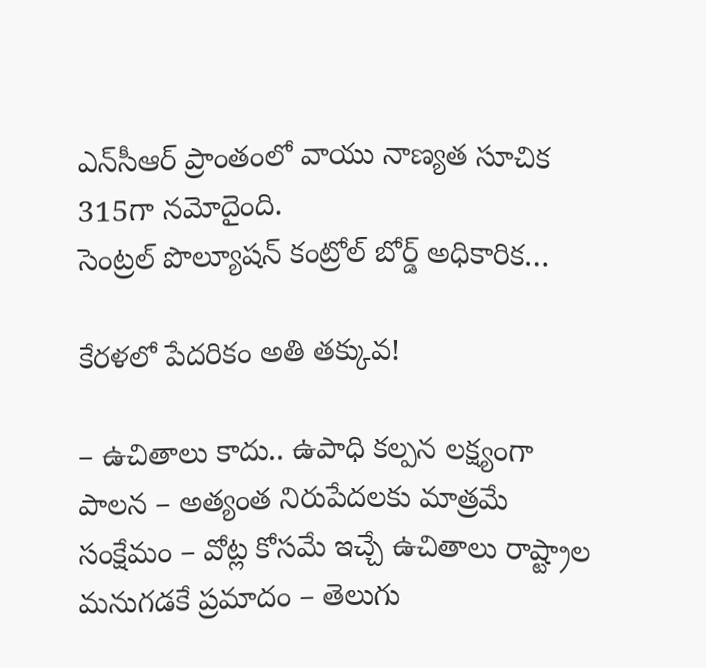ఎన్‌సీఆర్‌ ‌ప్రాంతంలో వాయు నాణ్యత సూచిక 315గా నమోదైంది. సెంట్రల్‌ ‌పొల్యూషన్‌ ‌కంట్రోల్‌ ‌బోర్డ్ అధికారిక…

కేరళలో పేదరికం అతి తక్కువ!

– ఉచితాలు కాదు.. ఉపాధి కల్పన లక్ష్యంగా పాలన – అత్యంత నిరుపేదలకు మాత్రమే సంక్షేమం – వోట్ల కోసమే ఇచ్చే ఉచితాలు రాష్ట్రాల మనుగడకే ప్రమాదం – తెలుగు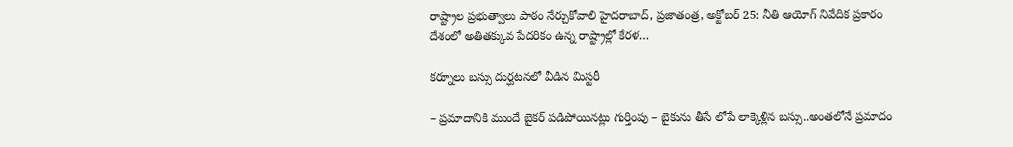రాష్ట్రాల ప్రభుత్వాలు పాఠం నేర్చుకోవాలి హైదరాబాద్‌, ప్రజాతంత్ర, అక్టోబర్‌ 25: నీతి ఆయోగ్‌ నివేదిక ప్రకారం దేశంలో అతితక్కువ పేదరికం ఉన్న రాష్ట్రాల్లో కేరళ…

కర్నూలు బస్సు దుర్ఘటనలో వీడిన మిస్టరీ

– ప్రమాదానికి ముందే బైకర్‌ ‌పడిపోయినట్లు గుర్తింపు – బైకును తీసే లోపే లాక్కెళ్లిన బస్సు..అంతలోనే ప్రమాదం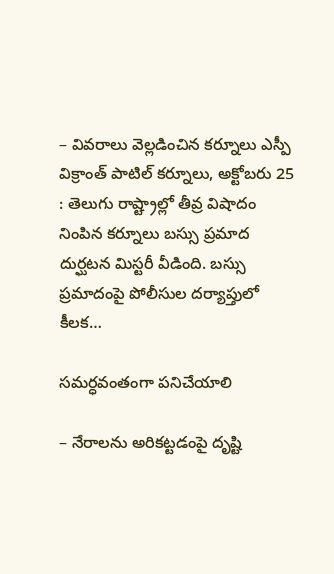– వివరాలు వెల్లడించిన కర్నూలు ఎస్పీ విక్రాంత్‌ ‌పాటిల్‌ ‌కర్నూలు, అక్టోబరు 25 : తెలుగు రాష్ట్రాల్లో తీవ్ర విషాదం నింపిన కర్నూలు బస్సు ప్రమాద దుర్ఘటన మిస్టరీ వీడింది. బస్సు ప్రమాదంపై పోలీసుల దర్యాప్తులో కీలక…

సమర్ధవంతంగా పనిచేయాలి

– నేరాల‌ను అరిక‌ట్ట‌డంపై దృష్టి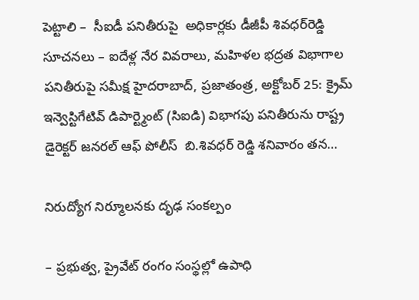పెట్టాలి –  సీఐడీ ప‌నితీరుపై  అధికార్ల‌కు డీజీపీ శివ‌ధ‌ర్‌రెడ్డి సూచ‌న‌లు – ఐదేళ్ల నేర వివ‌రాలు, మ‌హిళ‌ల భ‌ద్ర‌త విభాగాల ప‌నితీరుపై సమీక్ష హైదరాబాద్, ప్ర‌జాతంత్ర‌, అక్టోబ‌ర్ 25: క్రైమ్ ఇన్వెస్టిగేటివ్ డిపార్ట్మెంట్ (సిఐడి) విభాగపు పనితీరును రాష్ట్ర డైరెక్టర్ జనరల్ ఆఫ్ పోలీస్  బి.శివధర్ రెడ్డి శనివారం తన…

నిరుద్యోగ నిర్మూలనకు దృఢ సంకల్పం

– ప్రభుత్వ, ప్రైవేట్‌ రంగం సంస్థల్లో ఉపాధి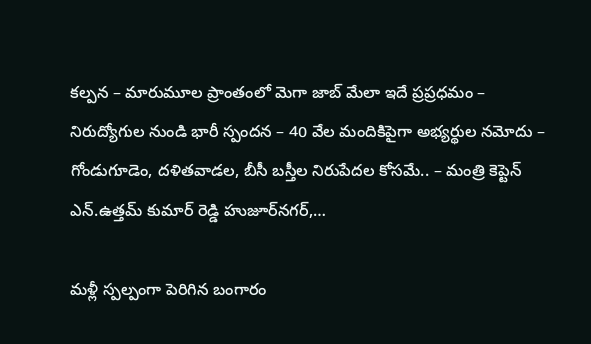కల్పన – మారుమూల ప్రాంతంలో మెగా జాబ్‌ మేలా ఇదే ప్రప్రధమం – నిరుద్యోగుల నుండి భారీ స్పందన – 40 వేల మందికిపైగా అభ్యర్థుల నమోదు – గోండుగూడెం, దళితవాడల, బీసీ బస్తీల నిరుపేదల కోసమే.. – మంత్రి కెప్టెన్‌ ఎన్‌.ఉత్తమ్‌ కుమార్‌ రెడ్డి హుజూర్‌నగర్‌,…

మళ్లీ స్పల్పంగా పెరిగిన బంగారం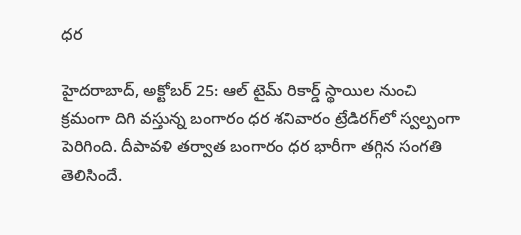ధర

హైదరాబాద్‌, అక్టోబర్‌ 25: ఆల్‌ టైమ్‌ రికార్డ్‌ స్థాయిల నుంచి క్రమంగా దిగి వస్తున్న బంగారం ధర శనివారం ట్రేడిరగ్‌లో స్వల్పంగా పెరిగింది. దీపావళి తర్వాత బంగారం ధర భారీగా తగ్గిన సంగతి తెలిసిందే.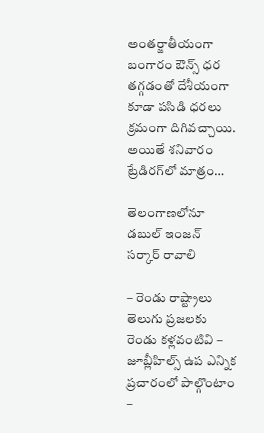అంతర్జాతీయంగా బంగారం ఔన్స్‌ ధర తగ్గడంతో దేశీయంగా కూడా పసిడి ధరలు క్రమంగా దిగివచ్చాయి. అయితే శనివారం ట్రేడిరగ్‌లో మాత్రం…

తెలంగాణలోనూ డబుల్‌ ఇంజన్‌ సర్కార్‌ రావాలి

– రెండు రాష్ట్రాలు తెలుగు ప్రజలకు రెండు కళ్లవంటివి – జూబ్లీహిల్స్‌ ఉప ఎన్నిక ప్రచారంలో పాల్గొంటాం –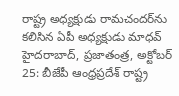రాష్ట్ర అధ్యక్షుడు రామచందర్‌ను కలిసిన ఏపీ అధ్యక్షుడు మాధవ్‌ హైదరాబాద్‌, ప్రజాతంత్ర, అక్టోబర్‌ 25: బీజేపీ ఆంధ్రప్రదేశ్‌ రాష్ట్ర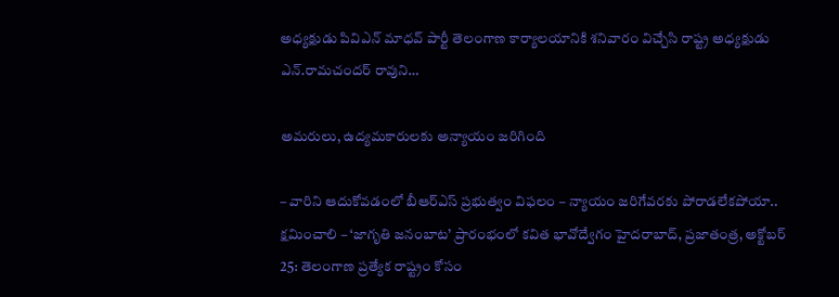అధ్యక్షుడు పివిఎన్‌ మాధవ్‌ పార్టీ తెలంగాణ కార్యాలయానికి శనివారం విచ్చేసి రాష్ట్ర అధ్యక్షుడు ఎన్‌.రామచందర్‌ రావుని…

అమరులు, ఉద్యమకారులకు అన్యాయం జ‌రిగింది

– వారిని ఆదుకోవడంలో బీఆర్‌ఎస్‌ ప్రభుత్వం విఫలం – న్యాయం జరిగేవరకు పోరాడలేకపోయా.. క్షమించాలి – ‘జాగృతి జనంబాట’ ప్రారంభంలో కవిత భావోద్వేగం హైదరాబాద్‌, ప్రజాతంత్ర, అక్టోబర్‌ 25: తెలంగాణ ప్రత్యేక రాష్ట్రం కోసం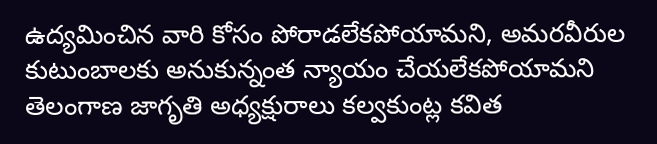ఉద్యమించిన వారి కోసం పోరాడలేకపోయామని, అమరవీరుల కుటుంబాలకు అనుకున్నంత న్యాయం చేయలేకపోయామని తెలంగాణ జాగృతి అధ్యక్షురాలు కల్వకుంట్ల కవిత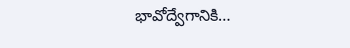భావోద్వేగానికి…